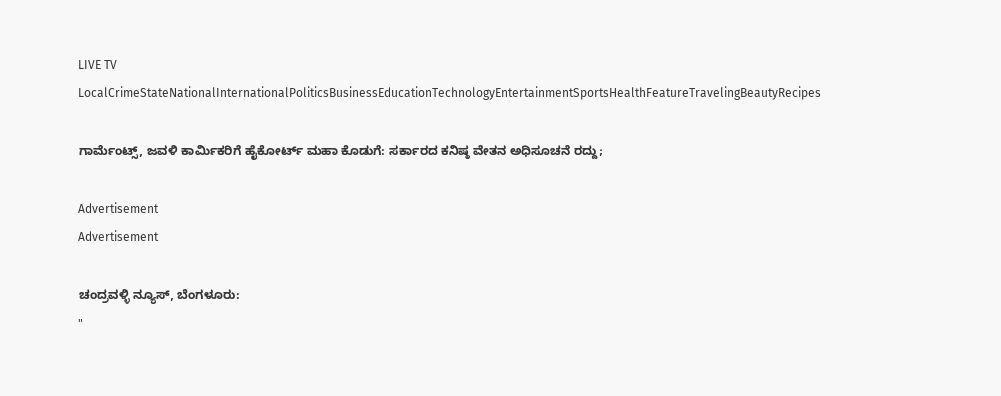LIVE TV LocalCrimeStateNationalInternationalPoliticsBusinessEducationTechnologyEntertainmentSportsHealthFeatureTravelingBeautyRecipes

ಗಾರ್ಮೆಂಟ್ಸ್, ಜವಳಿ ಕಾರ್ಮಿಕರಿಗೆ ಹೈಕೋರ್ಟ್ ಮಹಾ ಕೊಡುಗೆ: ಸರ್ಕಾರದ ಕನಿಷ್ಠ ವೇತನ ಅಧಿಸೂಚನೆ ರದ್ದು;

Advertisement
Advertisement

ಚಂದ್ರವಳ್ಳಿ ನ್ಯೂಸ್, ಬೆಂಗಳೂರು:
"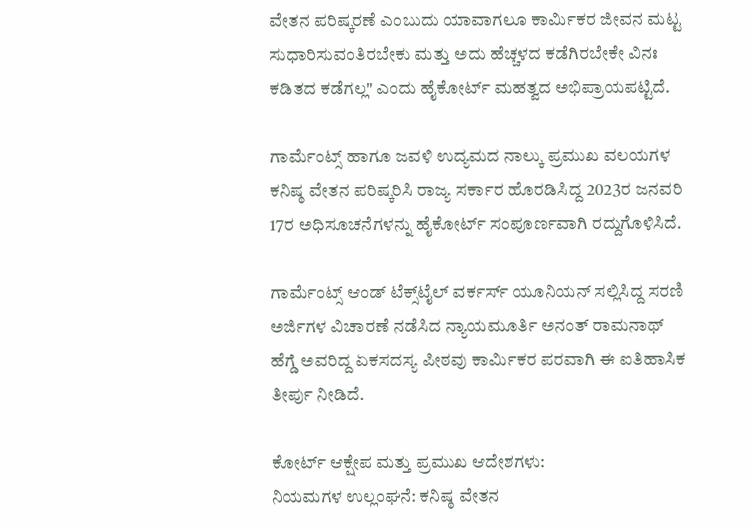ವೇತನ ಪರಿಷ್ಕರಣೆ ಎಂಬುದು ಯಾವಾಗಲೂ ಕಾರ್ಮಿಕರ ಜೀವನ ಮಟ್ಟ ಸುಧಾರಿಸುವಂತಿರಬೇಕು ಮತ್ತು ಅದು ಹೆಚ್ಚಳದ ಕಡೆಗಿರಬೇಕೇ ವಿನಃ ಕಡಿತದ ಕಡೆಗಲ್ಲ" ಎಂದು ಹೈಕೋರ್ಟ್ ಮಹತ್ವದ ಅಭಿಪ್ರಾಯಪಟ್ಟಿದೆ.

ಗಾರ್ಮೆಂಟ್ಸ್ ಹಾಗೂ ಜವಳಿ ಉದ್ಯಮದ ನಾಲ್ಕು ಪ್ರಮುಖ ವಲಯಗಳ ಕನಿಷ್ಠ ವೇತನ ಪರಿಷ್ಕರಿಸಿ ರಾಜ್ಯ ಸರ್ಕಾರ ಹೊರಡಿಸಿದ್ದ 2023ರ ಜನವರಿ 17ರ ಅಧಿಸೂಚನೆಗಳನ್ನು ಹೈಕೋರ್ಟ್ ಸಂಪೂರ್ಣವಾಗಿ ರದ್ದುಗೊಳಿಸಿದೆ.

ಗಾರ್ಮೆಂಟ್ಸ್ ಆಂಡ್ ಟೆಕ್ಸ್‌ಟೈಲ್ ವರ್ಕರ್ಸ್ ಯೂನಿಯನ್ ಸಲ್ಲಿಸಿದ್ದ ಸರಣಿ ಅರ್ಜಿಗಳ ವಿಚಾರಣೆ ನಡೆಸಿದ ನ್ಯಾಯಮೂರ್ತಿ ಅನಂತ್ ರಾಮನಾಥ್ ಹೆಗ್ಡೆ ಅವರಿದ್ದ ಏಕಸದಸ್ಯ ಪೀಠವು ಕಾರ್ಮಿಕರ ಪರವಾಗಿ ಈ ಐತಿಹಾಸಿಕ ತೀರ್ಪು ನೀಡಿದೆ.

ಕೋರ್ಟ್ ಆಕ್ಷೇಪ ಮತ್ತು ಪ್ರಮುಖ ಆದೇಶಗಳು:
ನಿಯಮಗಳ ಉಲ್ಲಂಘನೆ: ಕನಿಷ್ಠ ವೇತನ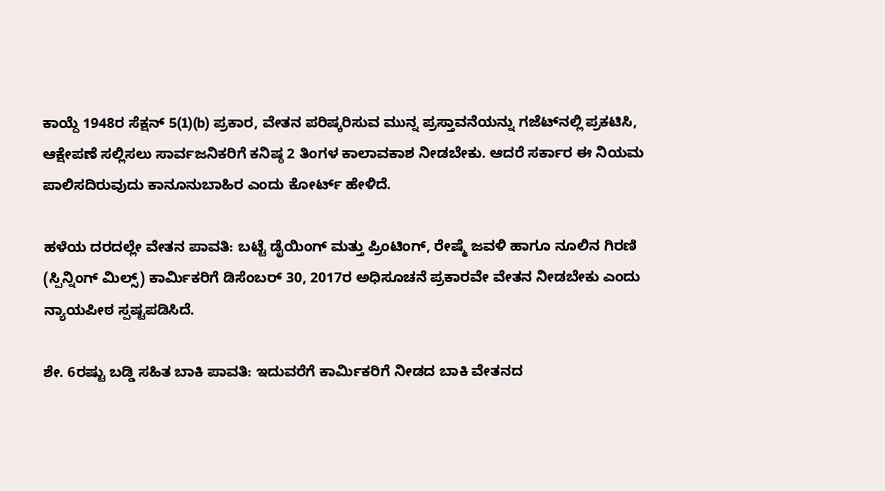ಕಾಯ್ದೆ 1948ರ ಸೆಕ್ಷನ್ 5(1)(b) ಪ್ರಕಾರ, ವೇತನ ಪರಿಷ್ಕರಿಸುವ ಮುನ್ನ ಪ್ರಸ್ತಾವನೆಯನ್ನು ಗಜೆಟ್‌ನಲ್ಲಿ ಪ್ರಕಟಿಸಿ, ಆಕ್ಷೇಪಣೆ ಸಲ್ಲಿಸಲು ಸಾರ್ವಜನಿಕರಿಗೆ ಕನಿಷ್ಠ 2 ತಿಂಗಳ ಕಾಲಾವಕಾಶ ನೀಡಬೇಕು. ಆದರೆ ಸರ್ಕಾರ ಈ ನಿಯಮ ಪಾಲಿಸದಿರುವುದು ಕಾನೂನುಬಾಹಿರ ಎಂದು ಕೋರ್ಟ್ ಹೇಳಿದೆ.

ಹಳೆಯ ದರದಲ್ಲೇ ವೇತನ ಪಾವತಿ: ಬಟ್ಟೆ ಡೈಯಿಂಗ್ ಮತ್ತು ಪ್ರಿಂಟಿಂಗ್, ರೇಷ್ಮೆ ಜವಳಿ ಹಾಗೂ ನೂಲಿನ ಗಿರಣಿ (ಸ್ಪಿನ್ನಿಂಗ್ ಮಿಲ್ಸ್) ಕಾರ್ಮಿಕರಿಗೆ ಡಿಸೆಂಬರ್ 30, 2017ರ ಅಧಿಸೂಚನೆ ಪ್ರಕಾರವೇ ವೇತನ ನೀಡಬೇಕು ಎಂದು ನ್ಯಾಯಪೀಠ ಸ್ಪಷ್ಟಪಡಿಸಿದೆ.

ಶೇ. 6ರಷ್ಟು ಬಡ್ಡಿ ಸಹಿತ ಬಾಕಿ ಪಾವತಿ: ಇದುವರೆಗೆ ಕಾರ್ಮಿಕರಿಗೆ ನೀಡದ ಬಾಕಿ ವೇತನದ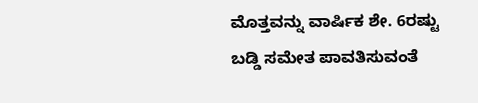ಮೊತ್ತವನ್ನು ವಾರ್ಷಿಕ ಶೇ. 6ರಷ್ಟು ಬಡ್ಡಿ ಸಮೇತ ಪಾವತಿಸುವಂತೆ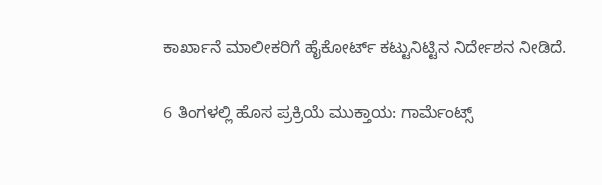ಕಾರ್ಖಾನೆ ಮಾಲೀಕರಿಗೆ ಹೈಕೋರ್ಟ್ ಕಟ್ಟುನಿಟ್ಟಿನ ನಿರ್ದೇಶನ ನೀಡಿದೆ.

6 ತಿಂಗಳಲ್ಲಿ ಹೊಸ ಪ್ರಕ್ರಿಯೆ ಮುಕ್ತಾಯ: ಗಾರ್ಮೆಂಟ್ಸ್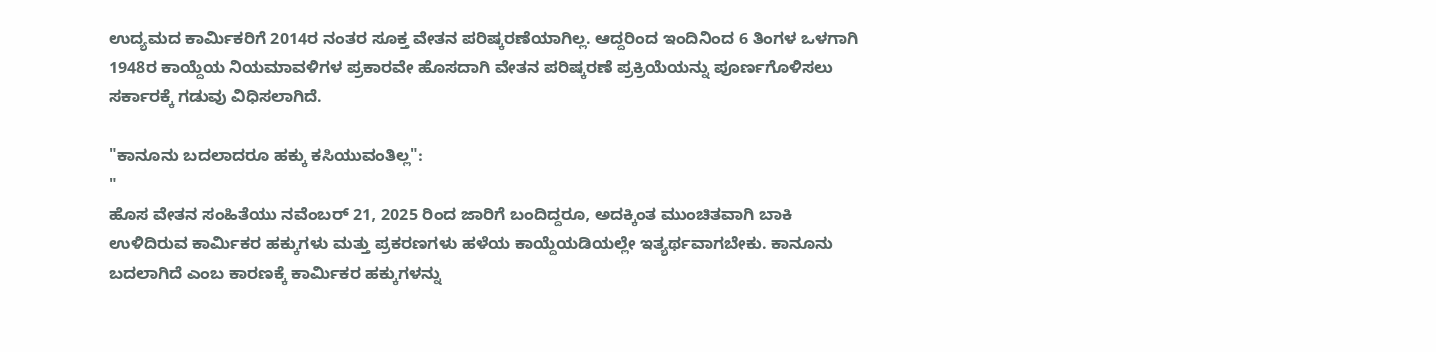ಉದ್ಯಮದ ಕಾರ್ಮಿಕರಿಗೆ 2014ರ ನಂತರ ಸೂಕ್ತ ವೇತನ ಪರಿಷ್ಕರಣೆಯಾಗಿಲ್ಲ. ಆದ್ದರಿಂದ ಇಂದಿನಿಂದ 6 ತಿಂಗಳ ಒಳಗಾಗಿ 1948ರ ಕಾಯ್ದೆಯ ನಿಯಮಾವಳಿಗಳ ಪ್ರಕಾರವೇ ಹೊಸದಾಗಿ ವೇತನ ಪರಿಷ್ಕರಣೆ ಪ್ರಕ್ರಿಯೆಯನ್ನು ಪೂರ್ಣಗೊಳಿಸಲು ಸರ್ಕಾರಕ್ಕೆ ಗಡುವು ವಿಧಿಸಲಾಗಿದೆ.

"ಕಾನೂನು ಬದಲಾದರೂ ಹಕ್ಕು ಕಸಿಯುವಂತಿಲ್ಲ":
"
ಹೊಸ ವೇತನ ಸಂಹಿತೆಯು ನವೆಂಬರ್ 21, 2025 ರಿಂದ ಜಾರಿಗೆ ಬಂದಿದ್ದರೂ, ಅದಕ್ಕಿಂತ ಮುಂಚಿತವಾಗಿ ಬಾಕಿ ಉಳಿದಿರುವ ಕಾರ್ಮಿಕರ ಹಕ್ಕುಗಳು ಮತ್ತು ಪ್ರಕರಣಗಳು ಹಳೆಯ ಕಾಯ್ದೆಯಡಿಯಲ್ಲೇ ಇತ್ಯರ್ಥವಾಗಬೇಕು. ಕಾನೂನು ಬದಲಾಗಿದೆ ಎಂಬ ಕಾರಣಕ್ಕೆ ಕಾರ್ಮಿಕರ ಹಕ್ಕುಗಳನ್ನು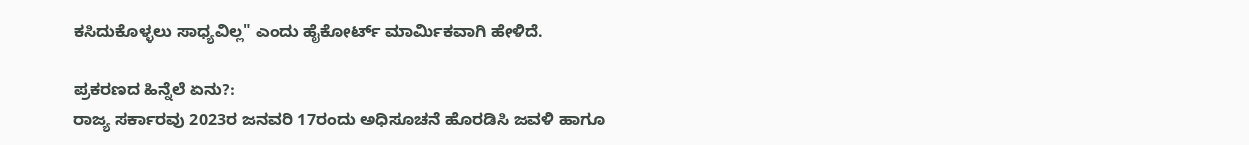ಕಸಿದುಕೊಳ್ಳಲು ಸಾಧ್ಯವಿಲ್ಲ" ಎಂದು ಹೈಕೋರ್ಟ್ ಮಾರ್ಮಿಕವಾಗಿ ಹೇಳಿದೆ.

ಪ್ರಕರಣದ ಹಿನ್ನೆಲೆ ಏನು?:
ರಾಜ್ಯ ಸರ್ಕಾರವು 2023ರ ಜನವರಿ 17ರಂದು ಅಧಿಸೂಚನೆ ಹೊರಡಿಸಿ ಜವಳಿ ಹಾಗೂ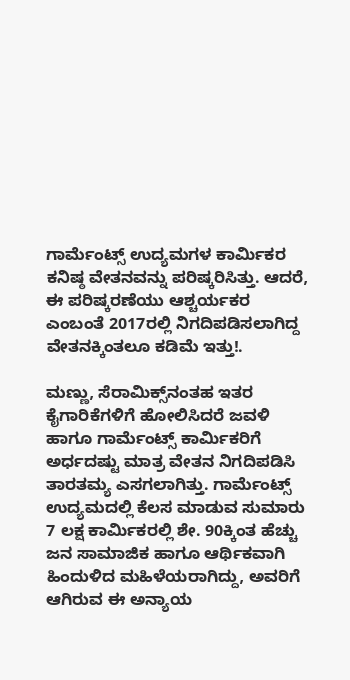ಗಾರ್ಮೆಂಟ್ಸ್ ಉದ್ಯಮಗಳ ಕಾರ್ಮಿಕರ ಕನಿಷ್ಠ ವೇತನವನ್ನು ಪರಿಷ್ಕರಿಸಿತ್ತು. ಆದರೆ, ಈ ಪರಿಷ್ಕರಣೆಯು ಆಶ್ಚರ್ಯಕರ ಎಂಬಂತೆ 2017ರಲ್ಲಿ ನಿಗದಿಪಡಿಸಲಾಗಿದ್ದ ವೇತನಕ್ಕಿಂತಲೂ ಕಡಿಮೆ ಇತ್ತು!.

ಮಣ್ಣು, ಸೆರಾಮಿಕ್ಸ್‌ನಂತಹ ಇತರ ಕೈಗಾರಿಕೆಗಳಿಗೆ ಹೋಲಿಸಿದರೆ ಜವಳಿ ಹಾಗೂ ಗಾರ್ಮೆಂಟ್ಸ್ ಕಾರ್ಮಿಕರಿಗೆ ಅರ್ಧದಷ್ಟು ಮಾತ್ರ ವೇತನ ನಿಗದಿಪಡಿಸಿ ತಾರತಮ್ಯ ಎಸಗಲಾಗಿತ್ತು. ಗಾರ್ಮೆಂಟ್ಸ್ ಉದ್ಯಮದಲ್ಲಿ ಕೆಲಸ ಮಾಡುವ ಸುಮಾರು 7 ಲಕ್ಷ ಕಾರ್ಮಿಕರಲ್ಲಿ ಶೇ. 90ಕ್ಕಿಂತ ಹೆಚ್ಚು ಜನ ಸಾಮಾಜಿಕ ಹಾಗೂ ಆರ್ಥಿಕವಾಗಿ ಹಿಂದುಳಿದ ಮಹಿಳೆಯರಾಗಿದ್ದು, ಅವರಿಗೆ ಆಗಿರುವ ಈ ಅನ್ಯಾಯ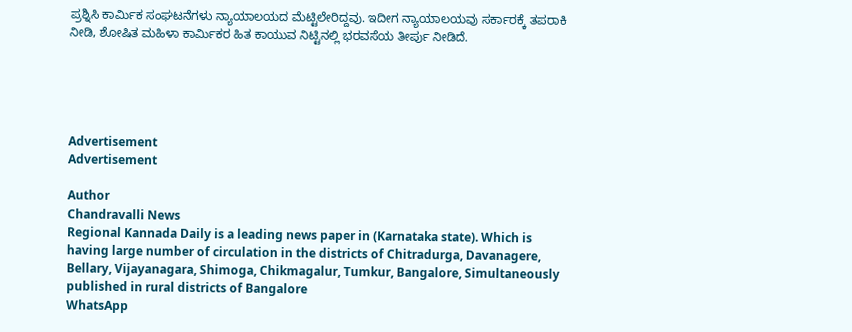ಪ್ರಶ್ನಿಸಿ ಕಾರ್ಮಿಕ ಸಂಘಟನೆಗಳು ನ್ಯಾಯಾಲಯದ ಮೆಟ್ಟಿಲೇರಿದ್ದವು. ಇದೀಗ ನ್ಯಾಯಾಲಯವು ಸರ್ಕಾರಕ್ಕೆ ತಪರಾಕಿ ನೀಡಿ, ಶೋಷಿತ ಮಹಿಳಾ ಕಾರ್ಮಿಕರ ಹಿತ ಕಾಯುವ ನಿಟ್ಟಿನಲ್ಲಿ ಭರವಸೆಯ ತೀರ್ಪು ನೀಡಿದೆ.





Advertisement
Advertisement

Author
Chandravalli News
Regional Kannada Daily is a leading news paper in (Karnataka state). Which is having large number of circulation in the districts of Chitradurga, Davanagere, Bellary, Vijayanagara, Shimoga, Chikmagalur, Tumkur, Bangalore, Simultaneously published in rural districts of Bangalore
WhatsApp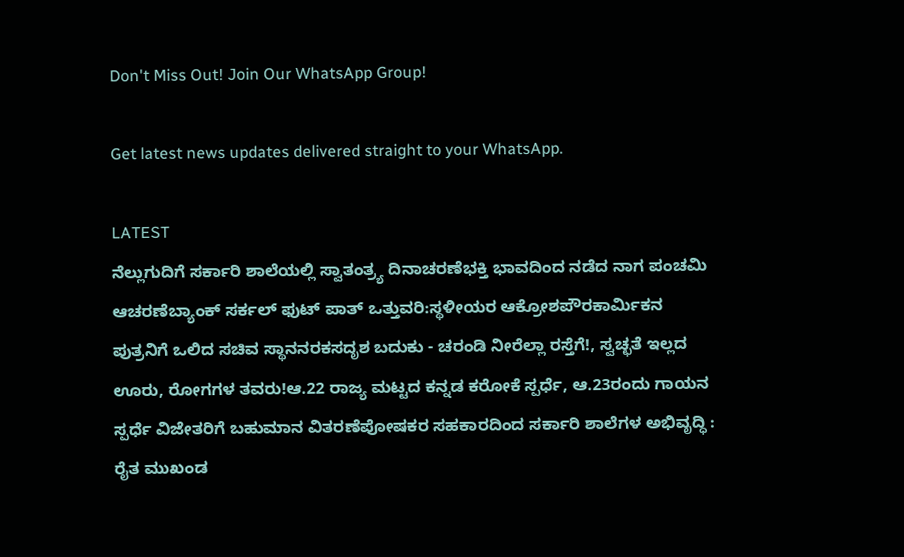Don't Miss Out! Join Our WhatsApp Group!

Get latest news updates delivered straight to your WhatsApp.

LATEST
ನೆಲ್ಲುಗುದಿಗೆ ಸರ್ಕಾರಿ ಶಾಲೆಯಲ್ಲಿ ಸ್ವಾತಂತ್ರ್ಯ ದಿನಾಚರಣೆಭಕ್ತಿ ಭಾವದಿಂದ ನಡೆದ ನಾಗ ಪಂಚಮಿ ಆಚರಣೆಬ್ಯಾಂಕ್ ಸರ್ಕಲ್ ಫುಟ್ ಪಾತ್ ಒತ್ತುವರಿ:ಸ್ಥಳೀಯರ ಆಕ್ರೋಶಪೌರಕಾರ್ಮಿಕನ ಪುತ್ರನಿಗೆ ಒಲಿದ ಸಚಿವ ಸ್ಥಾನನರಕಸದೃಶ ಬದುಕು - ಚರಂಡಿ ನೀರೆಲ್ಲಾ ರಸ್ತೆಗೆ!, ಸ್ವಚ್ಛತೆ ಇಲ್ಲದ ಊರು, ರೋಗಗಳ ತವರು!ಆ.22 ರಾಜ್ಯ ಮಟ್ಟದ ಕನ್ನಡ ಕರೋಕೆ ಸ್ಪರ್ಧೆ, ಆ.23ರಂದು ಗಾಯನ ಸ್ಪರ್ಧೆ ವಿಜೇತರಿಗೆ ಬಹುಮಾನ ವಿತರಣೆಪೋಷಕರ ಸಹಕಾರದಿಂದ ಸರ್ಕಾರಿ ಶಾಲೆಗಳ ಅಭಿವೃದ್ಧಿ : ರೈತ ಮುಖಂಡ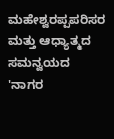ಮಹೇಶ್ವರಪ್ಪಪರಿಸರ ಮತ್ತು ಆಧ್ಯಾತ್ಮದ ಸಮನ್ವಯದ 'ನಾಗರ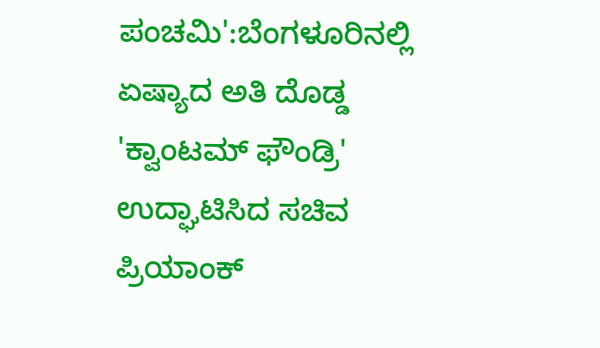ಪಂಚಮಿ':ಬೆಂಗಳೂರಿನಲ್ಲಿ ಏಷ್ಯಾದ ಅತಿ ದೊಡ್ಡ 'ಕ್ವಾಂಟಮ್ ಫೌಂಡ್ರಿ' ಉದ್ಘಾಟಿಸಿದ ಸಚಿವ ಪ್ರಿಯಾಂಕ್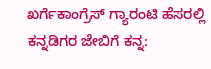ಖರ್ಗೆಕಾಂಗ್ರೆಸ್ ಗ್ಯಾರಂಟಿ ಹೆಸರಲ್ಲಿ ಕನ್ನಡಿಗರ ಜೇಬಿಗೆ ಕನ್ನ: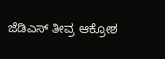ಜೆಡಿಎಸ್ ತೀವ್ರ ಆಕ್ರೋಶ